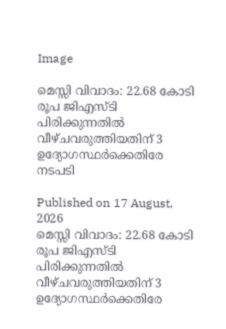Image

മെസ്സി വിവാദം: 22.68 കോടി രൂപ ജിഎസ്ടി പിരിക്കുന്നതില്‍ വീഴ്ചവരുത്തിയതിന് 3 ഉദ്യോഗസ്ഥര്‍ക്കെതിരേ നടപടി

Published on 17 August, 2026
മെസ്സി വിവാദം: 22.68 കോടി രൂപ ജിഎസ്ടി പിരിക്കുന്നതില്‍ വീഴ്ചവരുത്തിയതിന് 3 ഉദ്യോഗസ്ഥര്‍ക്കെതിരേ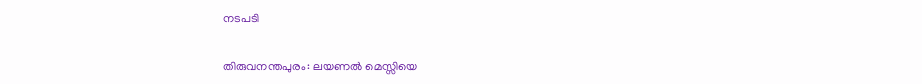നടപടി


തിരുവനന്തപുരം: ലയണല്‍ മെസ്സിയെ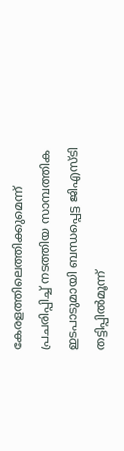കേരളത്തിലെത്തിക്കുമെന്ന് പ്രചരിപ്പിച്ച് നടത്തിയ സാമ്പത്തിക ഇടപാടുമായി ബന്ധപ്പെട്ട ജിഎസ്ടി തട്ടിപ്പില്‍മൂന്ന്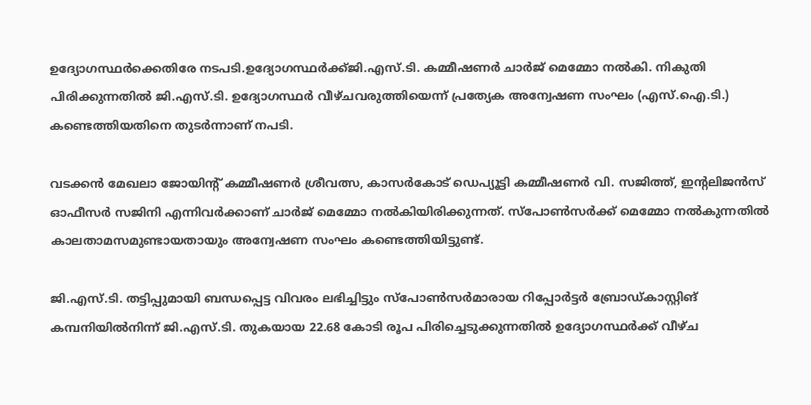ഉദ്യോഗസ്ഥര്‍ക്കെതിരേ നടപടി.ഉദ്യോഗസ്ഥര്‍ക്ക്ജി.എസ്.ടി. കമ്മീഷണര്‍ ചാര്‍ജ് മെമ്മോ നല്‍കി. നികുതി പിരിക്കുന്നതില്‍ ജി.എസ്.ടി. ഉദ്യോഗസ്ഥര്‍ വീഴ്ചവരുത്തിയെന്ന് പ്രത്യേക അന്വേഷണ സംഘം (എസ്.ഐ.ടി.) കണ്ടെത്തിയതിനെ തുടര്‍ന്നാണ് നപടി.

വടക്കന്‍ മേഖലാ ജോയിന്റ് കമ്മീഷണര്‍ ശ്രീവത്സ, കാസര്‍കോട് ഡെപ്യൂട്ടി കമ്മീഷണര്‍ വി. സജിത്ത്, ഇന്റലിജന്‍സ് ഓഫീസര്‍ സജിനി എന്നിവര്‍ക്കാണ് ചാര്‍ജ് മെമ്മോ നല്‍കിയിരിക്കുന്നത്. സ്പോണ്‍സര്‍ക്ക് മെമ്മോ നല്‍കുന്നതില്‍ കാലതാമസമുണ്ടായതായും അന്വേഷണ സംഘം കണ്ടെത്തിയിട്ടുണ്ട്.

ജി.എസ്.ടി. തട്ടിപ്പുമായി ബന്ധപ്പെട്ട വിവരം ലഭിച്ചിട്ടും സ്‌പോണ്‍സര്‍മാരായ റിപ്പോര്‍ട്ടര്‍ ബ്രോഡ്കാസ്റ്റിങ് കമ്പനിയില്‍നിന്ന് ജി.എസ്.ടി. തുകയായ 22.68 കോടി രൂപ പിരിച്ചെടുക്കുന്നതില്‍ ഉദ്യോഗസ്ഥര്‍ക്ക് വീഴ്ച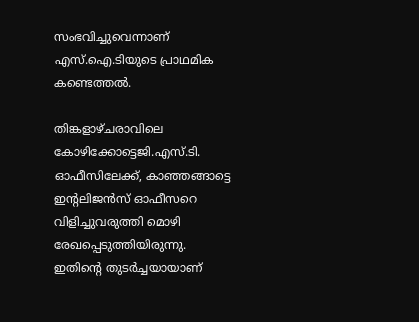സംഭവിച്ചുവെന്നാണ് എസ്.ഐ.ടിയുടെ പ്രാഥമിക കണ്ടെത്തല്‍.

തിങ്കളാഴ്ചരാവിലെ കോഴിക്കോട്ടെജി.എസ്.ടി. ഓഫീസിലേക്ക്, കാഞ്ഞങ്ങാട്ടെ ഇന്റലിജന്‍സ് ഓഫീസറെ വിളിച്ചുവരുത്തി മൊഴി രേഖപ്പെടുത്തിയിരുന്നു. ഇതിന്റെ തുടര്‍ച്ചയായാണ്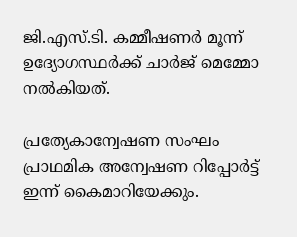ജി.എസ്.ടി. കമ്മീഷണര്‍ മൂന്ന് ഉദ്യോഗസ്ഥര്‍ക്ക് ചാര്‍ജ് മെമ്മോ നല്‍കിയത്.

പ്രത്യേകാന്വേഷണ സംഘം പ്രാഥമിക അന്വേഷണ റിപ്പോര്‍ട്ട് ഇന്ന് കൈമാറിയേക്കും.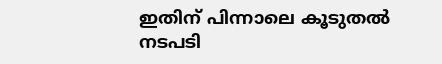ഇതിന് പിന്നാലെ കൂടുതല്‍ നടപടി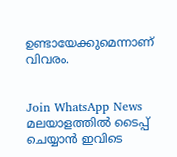ഉണ്ടായേക്കുമെന്നാണ് വിവരം.


Join WhatsApp News
മലയാളത്തില്‍ ടൈപ്പ് ചെയ്യാന്‍ ഇവിടെ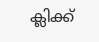ക്ലിക്ക്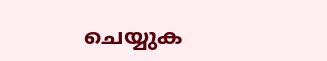ചെയ്യുക